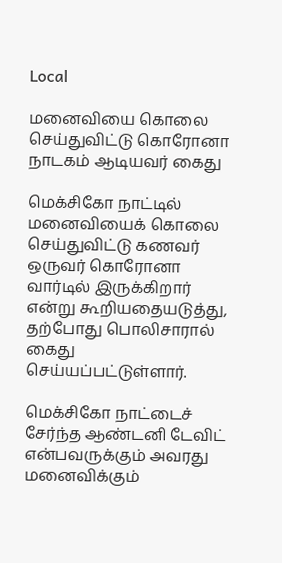Local

மனைவியை கொலை செய்துவிட்டு கொரோனா நாடகம் ஆடியவர் கைது

மெக்சிகோ நாட்டில் மனைவியைக் கொலை செய்துவிட்டு கணவர் ஒருவர் கொரோனா வார்டில் இருக்கிறார் என்று கூறியதையடுத்து, தற்போது பொலிசாரால் கைது செய்யப்பட்டுள்ளார்.

மெக்சிகோ நாட்டைச் சேர்ந்த ஆண்டனி டேவிட் என்பவருக்கும் அவரது மனைவிக்கும்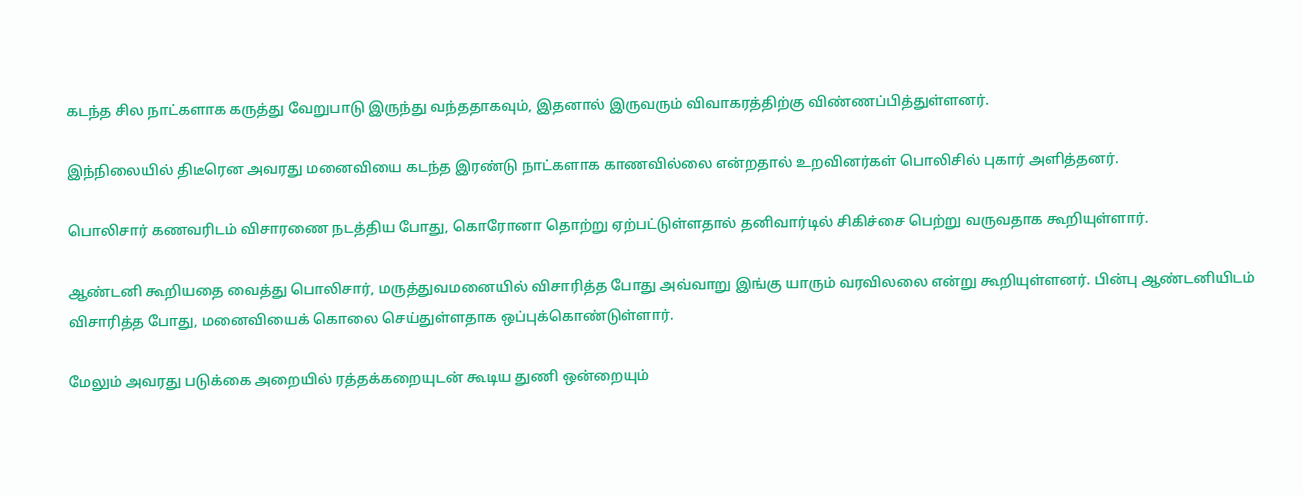கடந்த சில நாட்களாக கருத்து வேறுபாடு இருந்து வந்ததாகவும், இதனால் இருவரும் விவாகரத்திற்கு விண்ணப்பித்துள்ளனர்.

இந்நிலையில் திடீரென அவரது மனைவியை கடந்த இரண்டு நாட்களாக காணவில்லை என்றதால் உறவினர்கள் பொலிசில் புகார் அளித்தனர்.

பொலிசார் கணவரிடம் விசாரணை நடத்திய போது, கொரோனா தொற்று ஏற்பட்டுள்ளதால் தனிவார்டில் சிகிச்சை பெற்று வருவதாக கூறியுள்ளார்.

ஆண்டனி கூறியதை வைத்து பொலிசார், மருத்துவமனையில் விசாரித்த போது அவ்வாறு இங்கு யாரும் வரவிலலை என்று கூறியுள்ளனர். பின்பு ஆண்டனியிடம் விசாரித்த போது, மனைவியைக் கொலை செய்துள்ளதாக ஒப்புக்கொண்டுள்ளார்.

மேலும் அவரது படுக்கை அறையில் ரத்தக்கறையுடன் கூடிய துணி ஒன்றையும்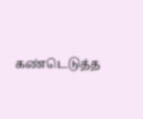கண்டெடுத்த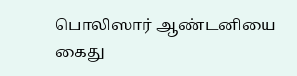பொலிஸார் ஆண்டனியை கைது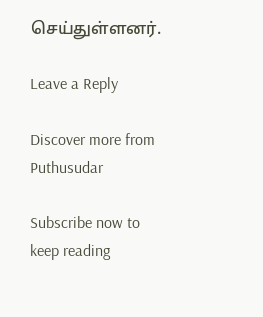செய்துள்ளனர்.

Leave a Reply

Discover more from Puthusudar

Subscribe now to keep reading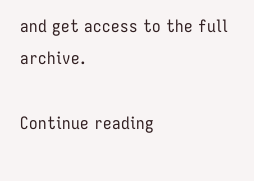and get access to the full archive.

Continue reading